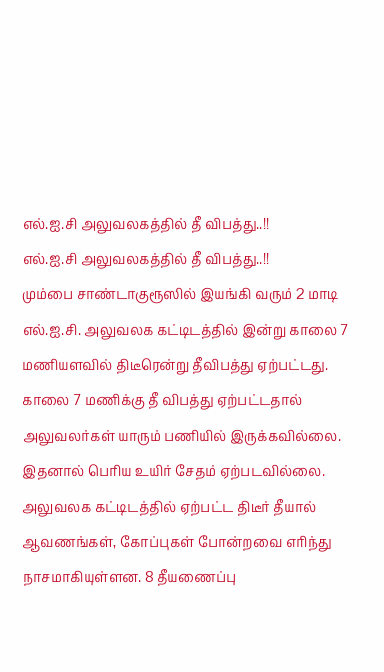எல்.ஐ.சி அலுவலகத்தில் தீ விபத்து..!!
எல்.ஐ.சி அலுவலகத்தில் தீ விபத்து..!!
மும்பை சாண்டாகுரூஸில் இயங்கி வரும் 2 மாடி எல்.ஐ.சி. அலுவலக கட்டிடத்தில் இன்று காலை 7 மணியளவில் திடீரென்று தீவிபத்து ஏற்பட்டது.
காலை 7 மணிக்கு தீ விபத்து ஏற்பட்டதால் அலுவலர்கள் யாரும் பணியில் இருக்கவில்லை. இதனால் பெரிய உயிர் சேதம் ஏற்படவில்லை. அலுவலக கட்டிடத்தில் ஏற்பட்ட திடீர் தீயால் ஆவணங்கள், கோப்புகள் போன்றவை எரிந்து நாசமாகியுள்ளன. 8 தீயணைப்பு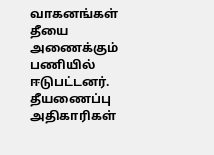வாகனங்கள் தீயை அணைக்கும் பணியில் ஈடுபட்டனர்.
தீயணைப்பு அதிகாரிகள்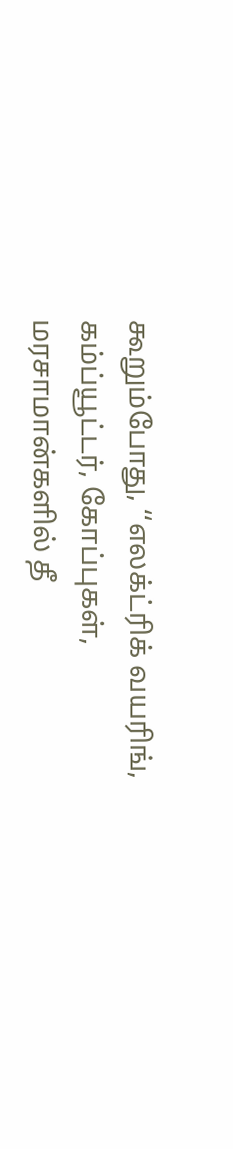கூறும்போது, ‘‘எலக்ட்ரிக் வயரிங், கம்ப்யூட்டர், கோப்புகள், மரசாமான்களில் தீ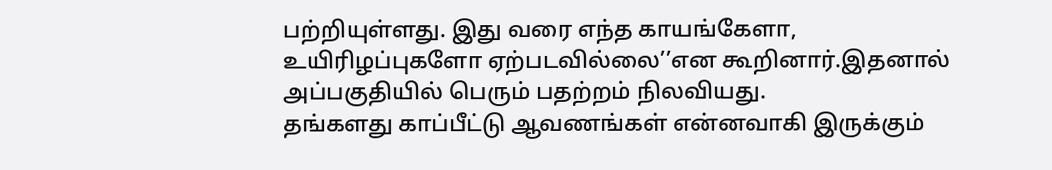பற்றியுள்ளது. இது வரை எந்த காயங்கேளா, உயிரிழப்புகளோ ஏற்படவில்லை’’என கூறினார்.இதனால் அப்பகுதியில் பெரும் பதற்றம் நிலவியது.
தங்களது காப்பீட்டு ஆவணங்கள் என்னவாகி இருக்கும்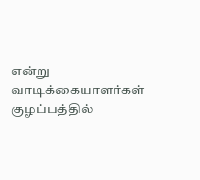என்று வாடிக்கையாளர்கள் குழப்பத்தில்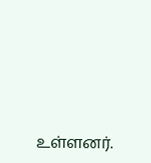உள்ளனர்.